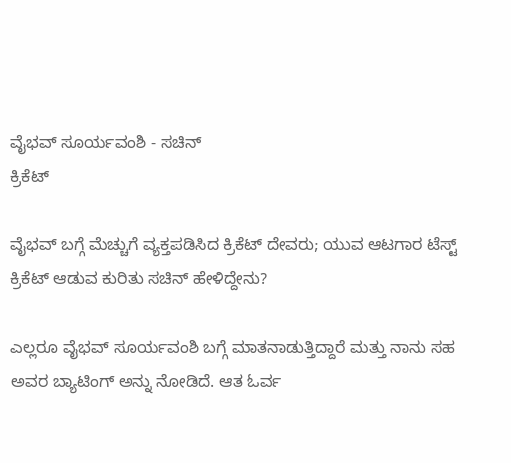ವೈಭವ್ ಸೂರ್ಯವಂಶಿ - ಸಚಿನ್
ಕ್ರಿಕೆಟ್

ವೈಭವ್ ಬಗ್ಗೆ ಮೆಚ್ಚುಗೆ ವ್ಯಕ್ತಪಡಿಸಿದ ಕ್ರಿಕೆಟ್ ದೇವರು; ಯುವ ಆಟಗಾರ ಟೆಸ್ಟ್‌ ಕ್ರಿಕೆಟ್‌ ಆಡುವ ಕುರಿತು ಸಚಿನ್ ಹೇಳಿದ್ದೇನು?

ಎಲ್ಲರೂ ವೈಭವ್ ಸೂರ್ಯವಂಶಿ ಬಗ್ಗೆ ಮಾತನಾಡುತ್ತಿದ್ದಾರೆ ಮತ್ತು ನಾನು ಸಹ ಅವರ ಬ್ಯಾಟಿಂಗ್ ಅನ್ನು ನೋಡಿದೆ. ಆತ ಓರ್ವ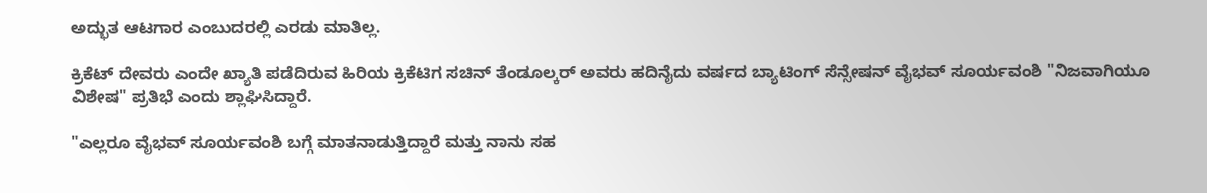ಅದ್ಭುತ ಆಟಗಾರ ಎಂಬುದರಲ್ಲಿ ಎರಡು ಮಾತಿಲ್ಲ.

ಕ್ರಿಕೆಟ್ ದೇವರು ಎಂದೇ ಖ್ಯಾತಿ ಪಡೆದಿರುವ ಹಿರಿಯ ಕ್ರಿಕೆಟಿಗ ಸಚಿನ್ ತೆಂಡೂಲ್ಕರ್ ಅವರು ಹದಿನೈದು ವರ್ಷದ ಬ್ಯಾಟಿಂಗ್ ಸೆನ್ಸೇಷನ್ ವೈಭವ್ ಸೂರ್ಯವಂಶಿ "ನಿಜವಾಗಿಯೂ ವಿಶೇಷ" ಪ್ರತಿಭೆ ಎಂದು ಶ್ಲಾಘಿಸಿದ್ದಾರೆ.

"ಎಲ್ಲರೂ ವೈಭವ್ ಸೂರ್ಯವಂಶಿ ಬಗ್ಗೆ ಮಾತನಾಡುತ್ತಿದ್ದಾರೆ ಮತ್ತು ನಾನು ಸಹ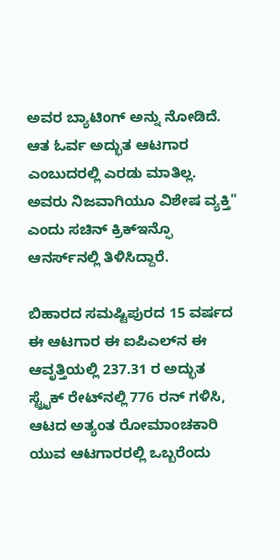ಅವರ ಬ್ಯಾಟಿಂಗ್ ಅನ್ನು ನೋಡಿದೆ. ಆತ ಓರ್ವ ಅದ್ಭುತ ಆಟಗಾರ ಎಂಬುದರಲ್ಲಿ ಎರಡು ಮಾತಿಲ್ಲ. ಅವರು ನಿಜವಾಗಿಯೂ ವಿಶೇಷ ವ್ಯಕ್ತಿ" ಎಂದು ಸಚಿನ್ ಕ್ರಿಕ್‌ಇನ್ಫೊ ಆನರ್ಸ್‌ನಲ್ಲಿ ತಿಳಿಸಿದ್ದಾರೆ.

ಬಿಹಾರದ ಸಮಷ್ಟಿಪುರದ 15 ವರ್ಷದ ಈ ಆಟಗಾರ ಈ ಐಪಿಎಲ್‌ನ ಈ ಆವೃತ್ತಿಯಲ್ಲಿ 237.31 ರ ಅದ್ಭುತ ಸ್ಟ್ರೈಕ್ ರೇಟ್‌ನಲ್ಲಿ 776 ರನ್ ಗಳಿಸಿ, ಆಟದ ಅತ್ಯಂತ ರೋಮಾಂಚಕಾರಿ ಯುವ ಆಟಗಾರರಲ್ಲಿ ಒಬ್ಬರೆಂದು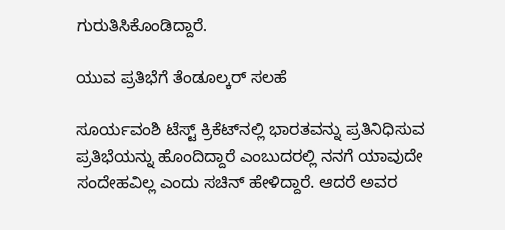ಗುರುತಿಸಿಕೊಂಡಿದ್ದಾರೆ.

ಯುವ ಪ್ರತಿಭೆಗೆ ತೆಂಡೂಲ್ಕರ್ ಸಲಹೆ

ಸೂರ್ಯವಂಶಿ ಟೆಸ್ಟ್ ಕ್ರಿಕೆಟ್‌ನಲ್ಲಿ ಭಾರತವನ್ನು ಪ್ರತಿನಿಧಿಸುವ ಪ್ರತಿಭೆಯನ್ನು ಹೊಂದಿದ್ದಾರೆ ಎಂಬುದರಲ್ಲಿ ನನಗೆ ಯಾವುದೇ ಸಂದೇಹವಿಲ್ಲ ಎಂದು ಸಚಿನ್ ಹೇಳಿದ್ದಾರೆ. ಆದರೆ ಅವರ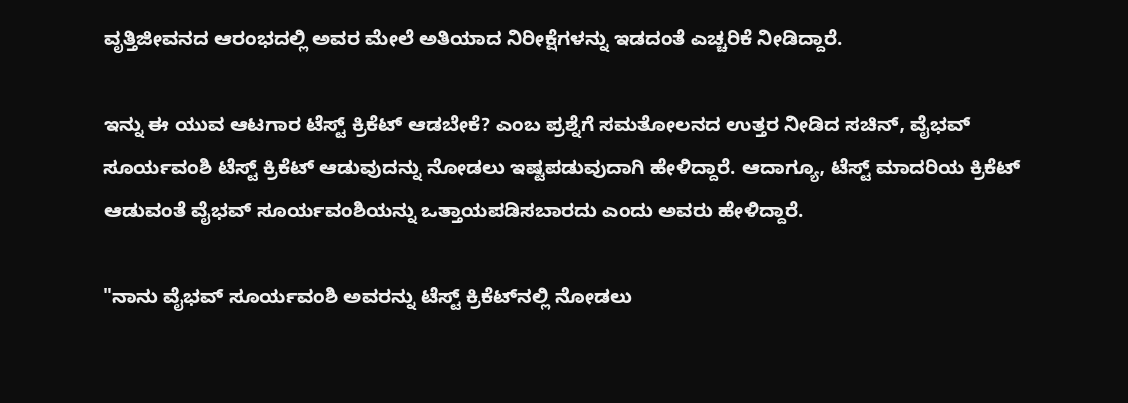ವೃತ್ತಿಜೀವನದ ಆರಂಭದಲ್ಲಿ ಅವರ ಮೇಲೆ ಅತಿಯಾದ ನಿರೀಕ್ಷೆಗಳನ್ನು ಇಡದಂತೆ ಎಚ್ಚರಿಕೆ ನೀಡಿದ್ದಾರೆ.

ಇನ್ನು ಈ ಯುವ ಆಟಗಾರ ಟೆಸ್ಟ್‌ ಕ್ರಿಕೆಟ್‌ ಆಡಬೇಕೆ? ಎಂಬ ಪ್ರಶ್ನೆಗೆ ಸಮತೋಲನದ ಉತ್ತರ ನೀಡಿದ ಸಚಿನ್, ವೈಭವ್‌ ಸೂರ್ಯವಂಶಿ ಟೆಸ್ಟ್‌ ಕ್ರಿಕೆಟ್‌ ಆಡುವುದನ್ನು ನೋಡಲು ಇಷ್ಟಪಡುವುದಾಗಿ ಹೇಳಿದ್ದಾರೆ. ಆದಾಗ್ಯೂ, ಟೆಸ್ಟ್‌ ಮಾದರಿಯ ಕ್ರಿಕೆಟ್‌ ಆಡುವಂತೆ ವೈಭವ್‌ ಸೂರ್ಯವಂಶಿಯನ್ನು ಒತ್ತಾಯಪಡಿಸಬಾರದು ಎಂದು ಅವರು ಹೇಳಿದ್ದಾರೆ.

"ನಾನು ವೈಭವ್‌ ಸೂರ್ಯವಂಶಿ ಅವರನ್ನು ಟೆಸ್ಟ್‌ ಕ್ರಿಕೆಟ್‌ನಲ್ಲಿ ನೋಡಲು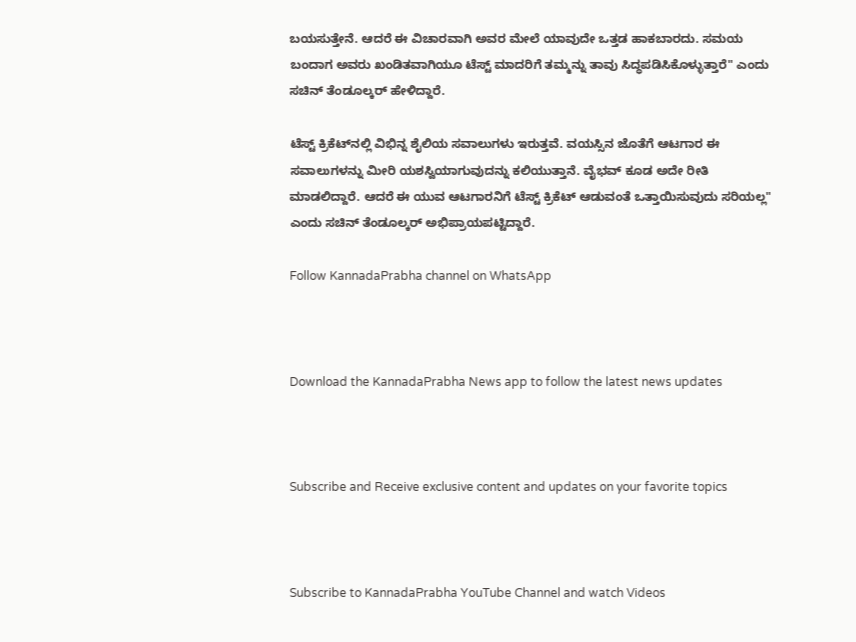ಬಯಸುತ್ತೇನೆ. ಆದರೆ ಈ ವಿಚಾರವಾಗಿ ಅವರ ಮೇಲೆ ಯಾವುದೇ ಒತ್ತಡ ಹಾಕಬಾರದು. ಸಮಯ ಬಂದಾಗ ಅವರು ಖಂಡಿತವಾಗಿಯೂ ಟೆಸ್ಟ್‌ ಮಾದರಿಗೆ ತಮ್ಮನ್ನು ತಾವು ಸಿದ್ಧಪಡಿಸಿಕೊಳ್ಳುತ್ತಾರೆ" ಎಂದು ಸಚಿನ್‌ ತೆಂಡೂಲ್ಕರ್‌ ಹೇಳಿದ್ದಾರೆ.

ಟೆಸ್ಟ್‌ ಕ್ರಿಕೆಟ್‌ನಲ್ಲಿ ವಿಭಿನ್ನ ಶೈಲಿಯ ಸವಾಲುಗಳು ಇರುತ್ತವೆ. ವಯಸ್ಸಿನ ಜೊತೆಗೆ ಆಟಗಾರ ಈ ಸವಾಲುಗಳನ್ನು ಮೀರಿ ಯಶಸ್ವಿಯಾಗುವುದನ್ನು ಕಲಿಯುತ್ತಾನೆ. ವೈಭವ್‌ ಕೂಡ ಅದೇ ರೀತಿ ಮಾಡಲಿದ್ದಾರೆ. ಆದರೆ ಈ ಯುವ ಆಟಗಾರನಿಗೆ ಟೆಸ್ಟ್‌ ಕ್ರಿಕೆಟ್‌ ಆಡುವಂತೆ ಒತ್ತಾಯಿಸುವುದು ಸರಿಯಲ್ಲ" ಎಂದು ಸಚಿನ್‌ ತೆಂಡೂಲ್ಕರ್‌ ಅಭಿಪ್ರಾಯಪಟ್ಟಿದ್ದಾರೆ.

Follow KannadaPrabha channel on WhatsApp



Download the KannadaPrabha News app to follow the latest news updates



Subscribe and Receive exclusive content and updates on your favorite topics



Subscribe to KannadaPrabha YouTube Channel and watch Videos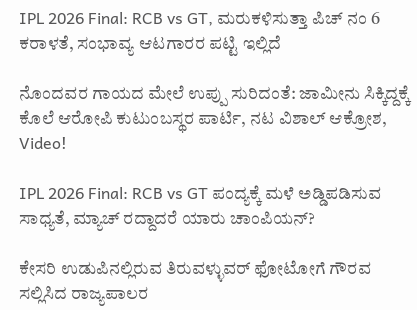IPL 2026 Final: RCB vs GT, ಮರುಕಳಿಸುತ್ತಾ ಪಿಚ್ ನಂ 6 ಕರಾಳತೆ, ಸಂಭಾವ್ಯ ಆಟಗಾರರ ಪಟ್ಟಿ ಇಲ್ಲಿದೆ

ನೊಂದವರ ಗಾಯದ ಮೇಲೆ ಉಪ್ಪು ಸುರಿದಂತೆ: ಜಾಮೀನು ಸಿಕ್ಕಿದ್ದಕ್ಕೆ ಕೊಲೆ ಆರೋಪಿ ಕುಟುಂಬಸ್ಥರ ಪಾರ್ಟಿ, ನಟ ವಿಶಾಲ್ ಆಕ್ರೋಶ, Video!

IPL 2026 Final: RCB vs GT ಪಂದ್ಯಕ್ಕೆ ಮಳೆ ಅಡ್ಡಿಪಡಿಸುವ ಸಾಧ್ಯತೆ, ಮ್ಯಾಚ್ ರದ್ದಾದರೆ ಯಾರು ಚಾಂಪಿಯನ್?

ಕೇಸರಿ ಉಡುಪಿನಲ್ಲಿರುವ ತಿರುವಳ್ಳುವರ್ ಫೋಟೋಗೆ ಗೌರವ ಸಲ್ಲಿಸಿದ ರಾಜ್ಯಪಾಲರ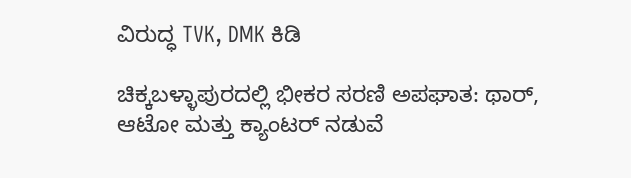ವಿರುದ್ಧ TVK, DMK ಕಿಡಿ

ಚಿಕ್ಕಬಳ್ಳಾಪುರದಲ್ಲಿ ಭೀಕರ ಸರಣಿ ಅಪಘಾತ: ಥಾರ್, ಆಟೋ ಮತ್ತು ಕ್ಯಾಂಟರ್ ನಡುವೆ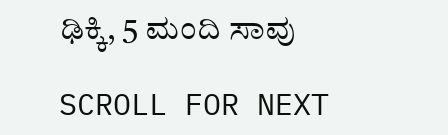ಢಿಕ್ಕಿ, 5 ಮಂದಿ ಸಾವು

SCROLL FOR NEXT